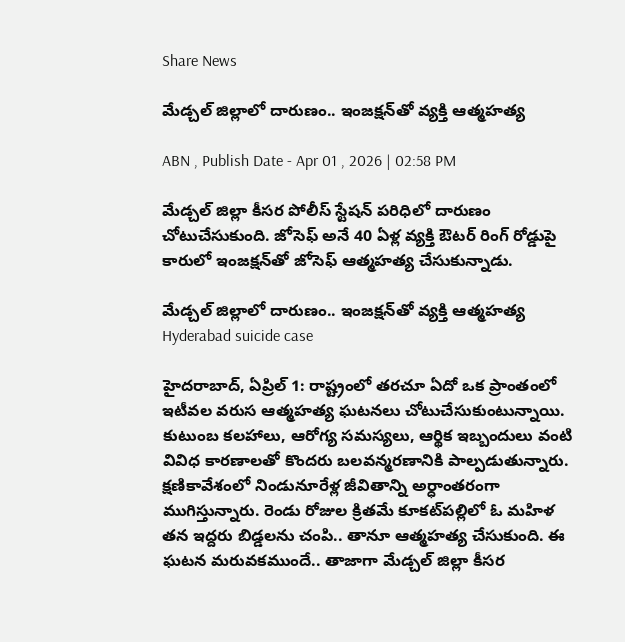Share News

మేడ్చల్ జిల్లాలో దారుణం.. ఇంజక్షన్‌తో వ్యక్తి ఆత్మహత్య

ABN , Publish Date - Apr 01 , 2026 | 02:58 PM

మేడ్చల్ జిల్లా కీసర పోలీస్ స్టేషన్ పరిధిలో దారుణం చోటుచేసుకుంది. జోసెఫ్ అనే 40 ఏళ్ల వ్యక్తి ఔటర్ రింగ్ రోడ్డుపై కారులో ఇంజక్షన్‌తో జోసెఫ్ ఆత్మహత్య చేసుకున్నాడు.

మేడ్చల్ జిల్లాలో దారుణం.. ఇంజక్షన్‌తో వ్యక్తి ఆత్మహత్య
Hyderabad suicide case

హైదరాబాద్, ఏప్రిల్ 1: రాష్ట్రంలో తరచూ ఏదో ఒక ప్రాంతంలో ఇటీవల వరుస ఆత్మహత్య ఘటనలు చోటుచేసుకుంటున్నాయి. కుటుంబ కలహాలు, ఆరోగ్య సమస్యలు, ఆర్థిక ఇబ్బందులు వంటి వివిధ కారణాలతో కొందరు బలవన్మరణానికి పాల్పడుతున్నారు. క్షణికావేశంలో నిండునూరేళ్ల జీవితాన్ని అర్ధాంతరంగా ముగిస్తున్నారు. రెండు రోజుల క్రితమే కూకట్‌పల్లిలో ఓ మహిళ తన ఇద్దరు బిడ్డలను చంపి.. తానూ ఆత్మహత్య చేసుకుంది. ఈ ఘటన మరువకముందే.. తాజాగా మేడ్చల్ జిల్లా కీసర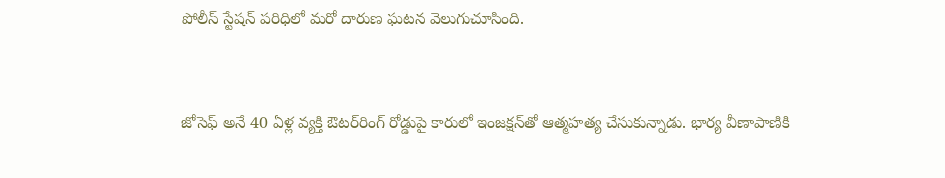పోలీస్ స్టేషన్ పరిధిలో మరో దారుణ ఘటన వెలుగుచూసింది.


జోసెఫ్ అనే 40 ఏళ్ల వ్యక్తి ఔటర్‌రింగ్ రోడ్డుపై కారులో ఇంజక్షన్‌తో ఆత్మహత్య చేసుకున్నాడు. భార్య వీణాపాణికి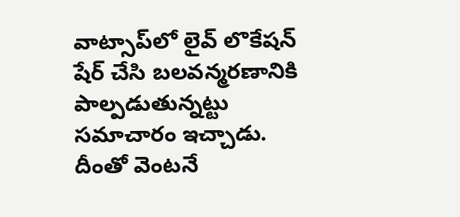వాట్సాప్‌లో లైవ్ లొకేషన్ షేర్ చేసి బలవన్మరణానికి పాల్పడుతున్నట్టు సమాచారం ఇచ్చాడు. దీంతో వెంటనే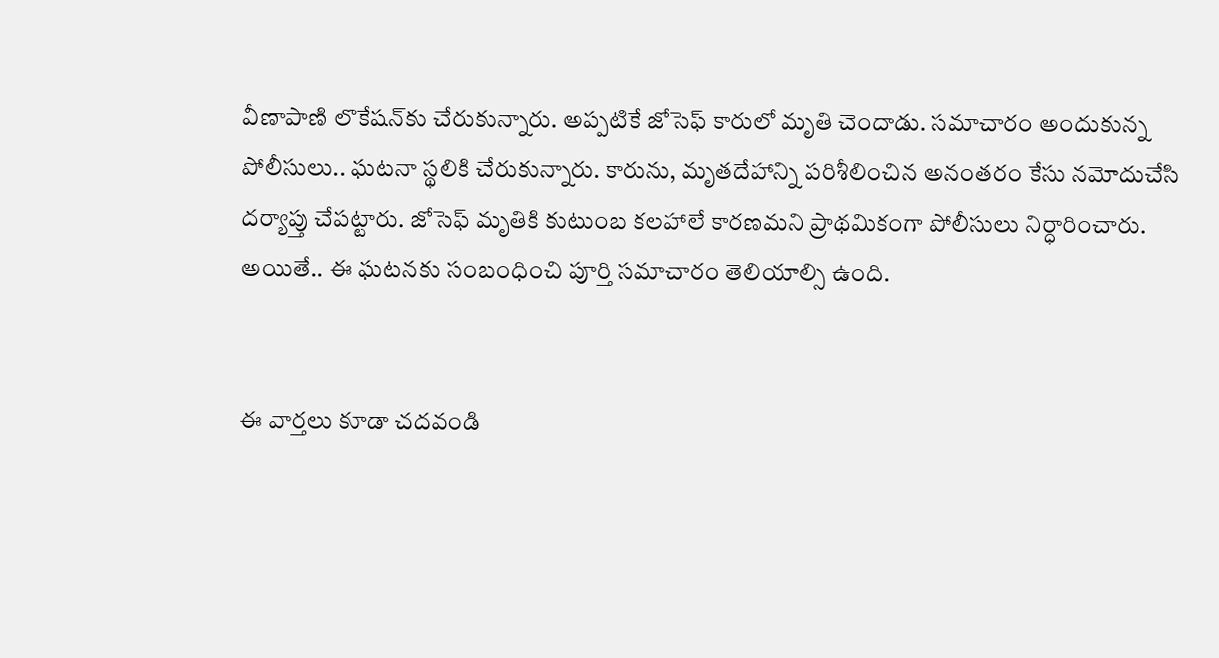వీణాపాణి లొకేషన్‌కు చేరుకున్నారు. అప్పటికే జోసెఫ్ కారులో మృతి చెందాడు. సమాచారం అందుకున్న పోలీసులు.. ఘటనా స్థలికి చేరుకున్నారు. కారును, మృతదేహాన్ని పరిశీలించిన అనంతరం కేసు నమోదుచేసి దర్యాప్తు చేపట్టారు. జోసెఫ్ మృతికి కుటుంబ కలహాలే కారణమని ప్రాథమికంగా పోలీసులు నిర్ధారించారు. అయితే.. ఈ ఘటనకు సంబంధించి పూర్తి సమాచారం తెలియాల్సి ఉంది.


ఈ వార్తలు కూడా చదవండి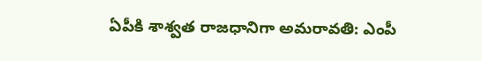ఏపీకి శాశ్వత రాజధానిగా అమరావతి: ఎంపీ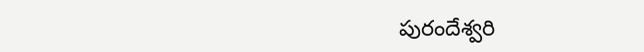పురందేశ్వరి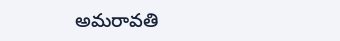అమరావతి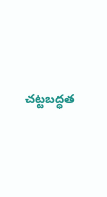చట్టబద్ధత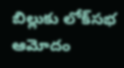బిల్లుకు లోక్‌సభ ఆమోదం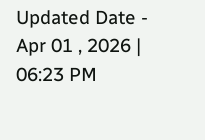Updated Date - Apr 01 , 2026 | 06:23 PM